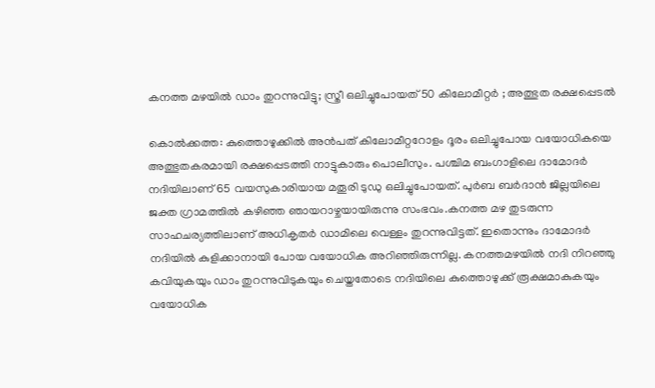കനത്ത മഴയില്‍ ഡാം തുറന്നുവിട്ടു; സ്ത്രീ ഒലിച്ചുപോയത് 50 കിലോമീറ്റര്‍ ; അത്ഭുത രക്ഷപ്പെടല്‍

കൊല്‍ക്കത്ത: കുത്തൊഴുക്കില്‍ അന്‍പത് കിലോമീറ്ററോളം ദൂരം ഒലിച്ചുപോയ വയോധികയെ അത്ഭുതകരമായി രക്ഷപ്പെടത്തി നാട്ടുകാരും പൊലീസും. പശ്ചിമ ബംഗാളിലെ ദാമോദര്‍ നദിയിലാണ് 65 വയസുകാരിയായ മതൂരി ടുഡു ഒലിച്ചുപോയത്. പുര്‍ബ ബര്‍ദാന്‍ ജില്ലയിലെ ജക്ത ഗ്രാമത്തില്‍ കഴിഞ്ഞ ഞായറാഴ്ചയായിരുന്നു സംഭവം.കനത്ത മഴ തുടരുന്ന സാഹചര്യത്തിലാണ് അധികൃതര്‍ ഡാമിലെ വെള്ളം തുറന്നുവിട്ടത്. ഇതൊന്നും ദാമോദര്‍ നദിയില്‍ കുളിക്കാനായി പോയ വയോധിക അറിഞ്ഞിരുന്നില്ല. കനത്തമഴയില്‍ നദി നിറഞ്ഞു കവിയുകയും ഡാം തുറന്നുവിടുകയും ചെയ്തതോടെ നദിയിലെ കുത്തൊഴുക്ക് രൂക്ഷമാകുകയും വയോധിക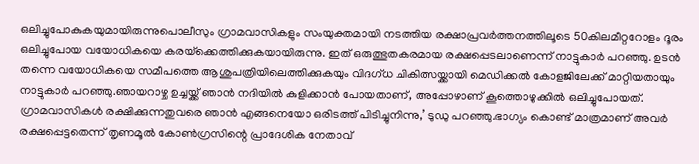ഒലിച്ചുപോകുകയുമായിരുന്നുപൊലീസും ഗ്രാമവാസികളും സംയുക്തമായി നടത്തിയ രക്ഷാപ്രവര്‍ത്തനത്തിലൂടെ 50കിലമീറ്ററോളം ദൂരം ഒലിച്ചുപോയ വയോധികയെ കരയ്‌ക്കെത്തിക്കുകയായിരുന്നു. ഇത് ഒരുത്ഭുതകരമായ രക്ഷപ്പെടലാണെന്ന് നാട്ടുകാര്‍ പറഞ്ഞു. ഉടന്‍ തന്നെ വയോധികയെ സമീപത്തെ ആശുപത്രിയിലെത്തിക്കുകയും വിദഗ്ധ ചികിത്സയ്ക്കായി മെഡിക്കല്‍ കോളജിലേക്ക് മാറ്റിയതായും നാട്ടുകാര്‍ പറഞ്ഞു.ഞായറാഴ്ച ഉച്ചയ്ക്ക് ഞാന്‍ നദിയില്‍ കുളിക്കാന്‍ പോയതാണ്, അപ്പോഴാണ് കൂത്തൊഴുക്കില്‍ ഒലിച്ചുപോയത്. ഗ്രാമവാസികള്‍ രക്ഷിക്കുന്നതുവരെ ഞാന്‍ എങ്ങനെയോ ഒരിടത്ത് പിടിച്ചുനിന്നു,’ ടുഡു പറഞ്ഞു.ഭാഗ്യം കൊണ്ട് മാത്രമാണ് അവര്‍ രക്ഷപ്പെട്ടതെന്ന് തൃണമൂല്‍ കോണ്‍ഗ്രസിന്റെ പ്രാദേശിക നേതാവ്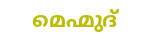മെഹ്മുദ്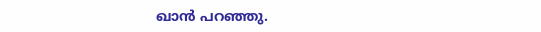ഖാന്‍ പറഞ്ഞു.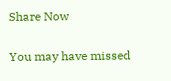Share Now

You may have missed